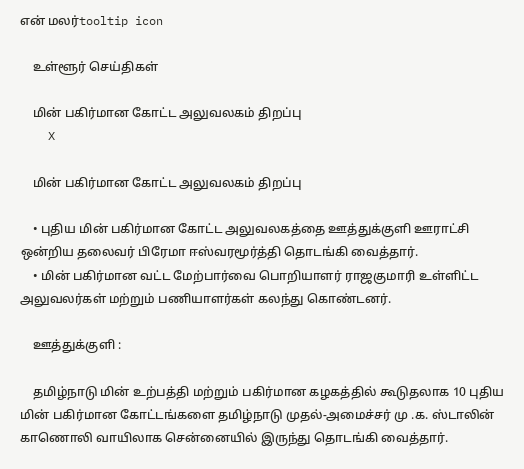என் மலர்tooltip icon

    உள்ளூர் செய்திகள்

    மின் பகிர்மான கோட்ட அலுவலகம் திறப்பு
    X

    மின் பகிர்மான கோட்ட அலுவலகம் திறப்பு

    • புதிய மின் பகிர்மான கோட்ட அலுவலகத்தை ஊத்துக்குளி ஊராட்சி ஒன்றிய தலைவர் பிரேமா ஈஸ்வரமூர்த்தி தொடங்கி வைத்தார்.
    • மின் பகிர்மான வட்ட மேற்பார்வை பொறியாளர் ராஜகுமாரி உள்ளிட்ட அலுவலர்கள் மற்றும் பணியாளர்கள் கலந்து கொண்டனர்.

    ஊத்துக்குளி :

    தமிழ்நாடு மின் உற்பத்தி மற்றும் பகிர்மான கழகத்தில் கூடுதலாக 10 புதிய மின் பகிர்மான கோட்டங்களை தமிழ்நாடு முதல்-அமைச்சர் மு .க. ஸ்டாலின் காணொலி வாயிலாக சென்னையில் இருந்து தொடங்கி வைத்தார்.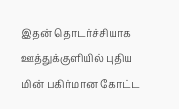இதன் தொடர்ச்சியாக ஊத்துக்குளியில் புதிய மின் பகிர்மான கோட்ட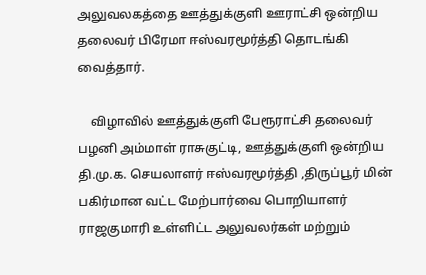அலுவலகத்தை ஊத்துக்குளி ஊராட்சி ஒன்றிய தலைவர் பிரேமா ஈஸ்வரமூர்த்தி தொடங்கி வைத்தார்.

    விழாவில் ஊத்துக்குளி பேரூராட்சி தலைவர் பழனி அம்மாள் ராசுகுட்டி, ஊத்துக்குளி ஒன்றிய தி.மு.க. செயலாளர் ஈஸ்வரமூர்த்தி ,திருப்பூர் மின் பகிர்மான வட்ட மேற்பார்வை பொறியாளர் ராஜகுமாரி உள்ளிட்ட அலுவலர்கள் மற்றும்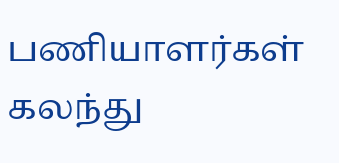பணியாளர்கள் கலந்து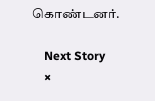கொண்டனர்.

    Next Story
    ×